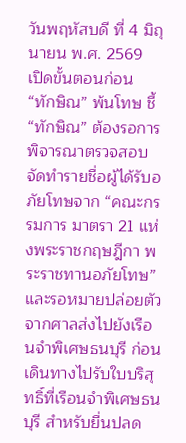วันพฤหัสบดี ที่ 4 มิถุนายน พ.ศ. 2569
เปิดขั้นตอนก่อน “ทักษิณ” พ้นโทษ ชี้ “ทักษิณ” ต้องรอการพิจารณาตรวจสอบจัดทำรายชื่อผู้ได้รับอภัยโทษจาก “คณะกรรมการ มาตรา 21 แห่งพระราชกฤษฎีกา พระราชทานอภัยโทษ” และรอหมายปล่อยตัวจากศาลส่งไปยังเรือนจำพิเศษธนบุรี ก่อนเดินทางไปรับใบบริสุทธิ์ที่เรือนจำพิเศษธนบุรี สำหรับยื่นปลด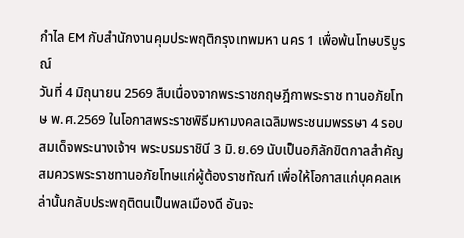กำไล EM กับสำนักงานคุมประพฤติกรุงเทพมหา นคร 1 เพื่อพ้นโทษบริบูรณ์
วันที่ 4 มิถุนายน 2569 สืบเนื่องจากพระราชกฤษฎีกาพระราช ทานอภัยโทษ พ.ศ.2569 ในโอกาสพระราชพิธีมหามงคลเฉลิมพระชนมพรรษา 4 รอบ สมเด็จพระนางเจ้าฯ พระบรมราชินี 3 มิ.ย.69 นับเป็นอภิลักขิตกาลสำคัญ สมควรพระราชทานอภัยโทษแก่ผู้ต้องราชทัณฑ์ เพื่อให้โอกาสแก่บุคคลเหล่านั้นกลับประพฤติตนเป็นพลเมืองดี อันจะ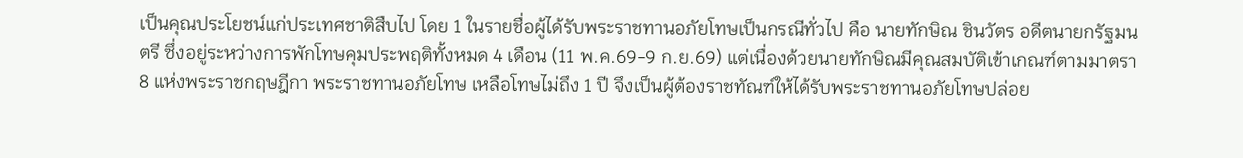เป็นคุณประโยชน์แก่ประเทศชาติสืบไป โดย 1 ในรายชื่อผู้ได้รับพระราชทานอภัยโทษเป็นกรณีทั่วไป คือ นายทักษิณ ชินวัตร อดีตนายกรัฐมนตรี ซึ่งอยู่ระหว่างการพักโทษคุมประพฤติทั้งหมด 4 เดือน (11 พ.ค.69-9 ก.ย.69) แต่เนื่องด้วยนายทักษิณมีคุณสมบัติเข้าเกณฑ์ตามมาตรา 8 แห่งพระราชกฤษฎีกา พระราชทานอภัยโทษ เหลือโทษไม่ถึง 1 ปี จึงเป็นผู้ต้องราชทัณฑ์ให้ได้รับพระราชทานอภัยโทษปล่อย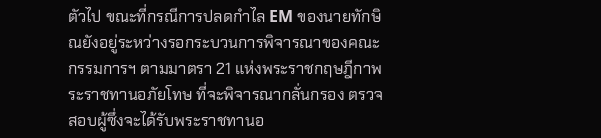ตัวไป ขณะที่กรณีการปลดกำไล EM ของนายทักษิณยังอยู่ระหว่างรอกระบวนการพิจารณาของคณะกรรมการฯ ตามมาตรา 21 แห่งพระราชกฤษฎีกาพระราชทานอภัยโทษ ที่จะพิจารณากลั่นกรอง ตรวจสอบผู้ซึ่งจะได้รับพระราชทานอ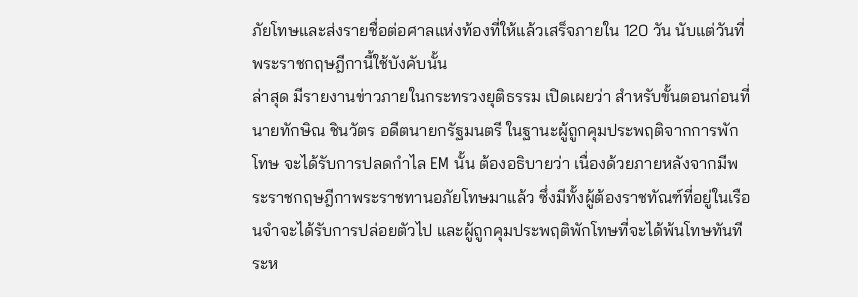ภัยโทษและส่งรายชื่อต่อศาลแห่งท้องที่ให้แล้วเสร็จภายใน 120 วัน นับแต่วันที่พระราชกฤษฎีกานี้ใช้บังคับนั้น
ล่าสุด มีรายงานข่าวภายในกระทรวงยุติธรรม เปิดเผยว่า สำหรับขั้นตอนก่อนที่นายทักษิณ ชินวัตร อดีตนายกรัฐมนตรี ในฐานะผู้ถูกคุมประพฤติจากการพักโทษ จะได้รับการปลดกำไล EM นั้น ต้องอธิบายว่า เนื่องด้วยภายหลังจากมีพระราชกฤษฎีกาพระราชทานอภัยโทษมาแล้ว ซึ่งมีทั้งผู้ต้องราชทัณฑ์ที่อยู่ในเรือนจำจะได้รับการปล่อยตัวไป และผู้ถูกคุมประพฤติพักโทษที่จะได้พ้นโทษทันที ระห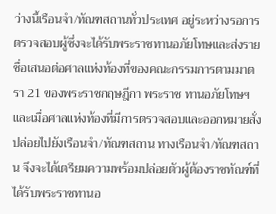ว่างนี้เรือนจำ/ทัณฑสถานทั่วประเทศ อยู่ระหว่างรอการตรวจสอบผู้ซึ่งจะได้รับพระราชทานอภัยโทษและส่งรายชื่อเสนอต่อศาลแห่งท้องที่ของคณะกรรมการตามมาตรา 21 ของพระราชกฤษฎีกา พระราช ทานอภัยโทษฯ และเมื่อศาลแห่งท้องที่มีการตรวจสอบและออกหมายสั่งปล่อยไปยังเรือนจำ/ทัณฑสถาน ทางเรือนจำ/ทัณฑสถาน จึงจะได้เตรียมความพร้อมปล่อยตัวผู้ต้องราชทัณฑ์ที่ได้รับพระราชทานอ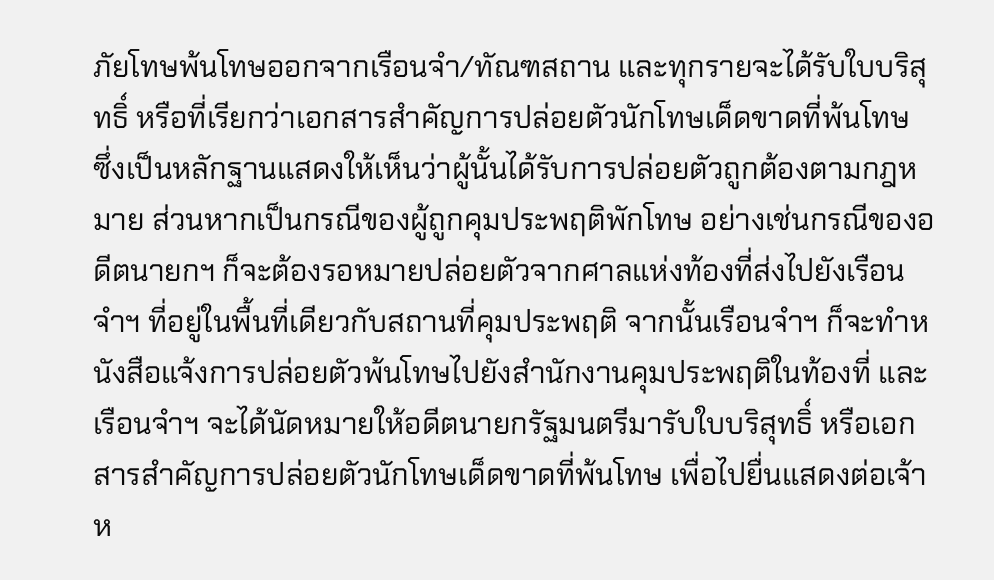ภัยโทษพ้นโทษออกจากเรือนจำ/ทัณฑสถาน และทุกรายจะได้รับใบบริสุทธิ์ หรือที่เรียกว่าเอกสารสำคัญการปล่อยตัวนักโทษเด็ดขาดที่พ้นโทษ ซึ่งเป็นหลักฐานแสดงให้เห็นว่าผู้นั้นได้รับการปล่อยตัวถูกต้องตามกฎหมาย ส่วนหากเป็นกรณีของผู้ถูกคุมประพฤติพักโทษ อย่างเช่นกรณีของอดีตนายกฯ ก็จะต้องรอหมายปล่อยตัวจากศาลแห่งท้องที่ส่งไปยังเรือนจำฯ ที่อยู่ในพื้นที่เดียวกับสถานที่คุมประพฤติ จากนั้นเรือนจำฯ ก็จะทำหนังสือแจ้งการปล่อยตัวพ้นโทษไปยังสำนักงานคุมประพฤติในท้องที่ และเรือนจำฯ จะได้นัดหมายให้อดีตนายกรัฐมนตรีมารับใบบริสุทธิ์ หรือเอกสารสำคัญการปล่อยตัวนักโทษเด็ดขาดที่พ้นโทษ เพื่อไปยื่นแสดงต่อเจ้าห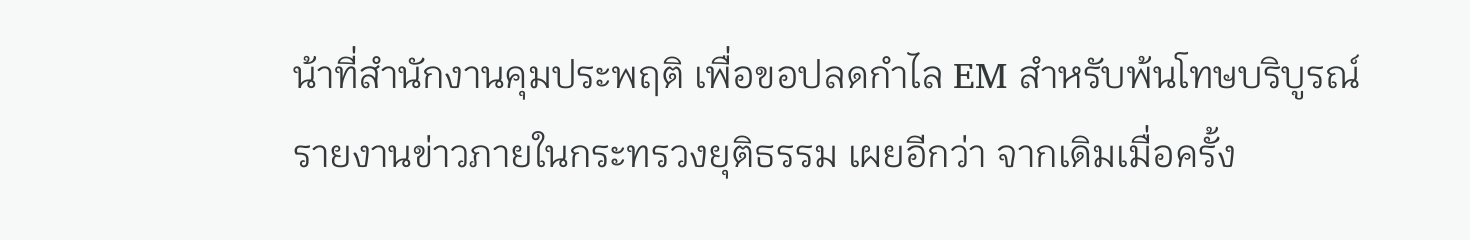น้าที่สำนักงานคุมประพฤติ เพื่อขอปลดกำไล EM สำหรับพ้นโทษบริบูรณ์
รายงานข่าวภายในกระทรวงยุติธรรม เผยอีกว่า จากเดิมเมื่อครั้ง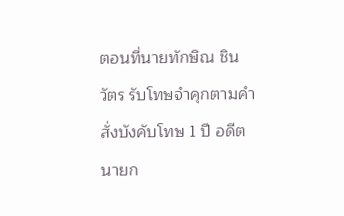ตอนที่นายทักษิณ ชินวัตร รับโทษจำคุกตามคำสั่งบังคับโทษ 1 ปี อดีตนายก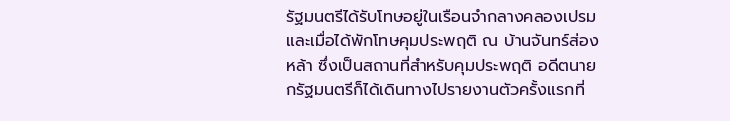รัฐมนตรีได้รับโทษอยู่ในเรือนจำกลางคลองเปรม และเมื่อได้พักโทษคุมประพฤติ ณ บ้านจันทร์ส่องหล้า ซึ่งเป็นสถานที่สำหรับคุมประพฤติ อดีตนายกรัฐมนตรีก็ได้เดินทางไปรายงานตัวครั้งแรกที่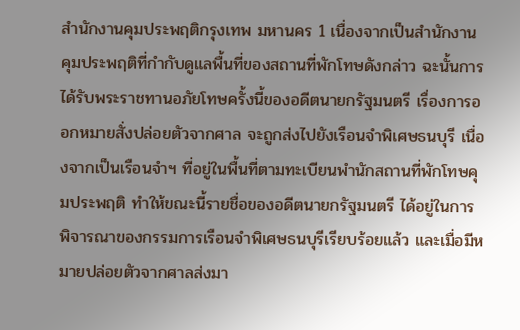สำนักงานคุมประพฤติกรุงเทพ มหานคร 1 เนื่องจากเป็นสำนักงานคุมประพฤติที่กำกับดูแลพื้นที่ของสถานที่พักโทษดังกล่าว ฉะนั้นการได้รับพระราชทานอภัยโทษครั้งนี้ของอดีตนายกรัฐมนตรี เรื่องการออกหมายสั่งปล่อยตัวจากศาล จะถูกส่งไปยังเรือนจำพิเศษธนบุรี เนื่องจากเป็นเรือนจำฯ ที่อยู่ในพื้นที่ตามทะเบียนพำนักสถานที่พักโทษคุมประพฤติ ทำให้ขณะนี้รายชื่อของอดีตนายกรัฐมนตรี ได้อยู่ในการพิจารณาของกรรมการเรือนจำพิเศษธนบุรีเรียบร้อยแล้ว และเมื่อมีหมายปล่อยตัวจากศาลส่งมา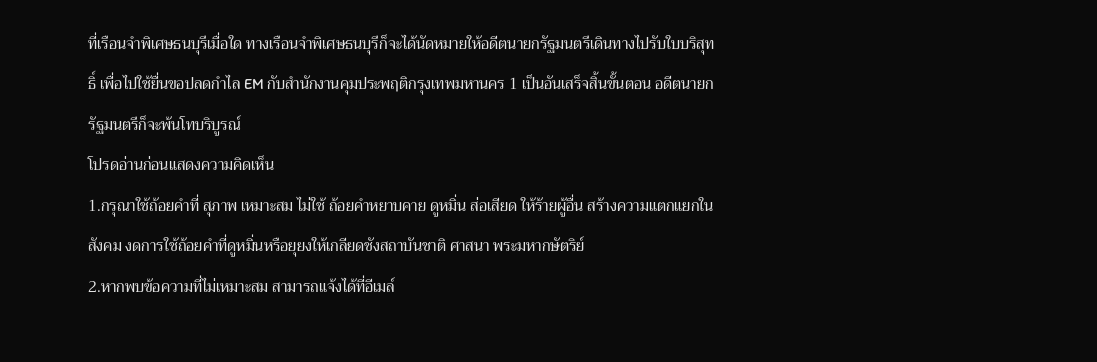ที่เรือนจำพิเศษธนบุรีเมื่อใด ทางเรือนจำพิเศษธนบุรีก็จะได้นัดหมายให้อดีตนายกรัฐมนตรีเดินทางไปรับใบบริสุทธิ์ เพื่อไปใช้ยื่นขอปลดกำไล EM กับสำนักงานคุมประพฤติกรุงเทพมหานคร 1 เป็นอันเสร็จสิ้นขั้นตอน อดีตนายกรัฐมนตรีก็จะพ้นโทบริบูรณ์
โปรดอ่านก่อนแสดงความคิดเห็น
1.กรุณาใช้ถ้อยคำที่ สุภาพ เหมาะสม ไม่ใช้ ถ้อยคำหยาบคาย ดูหมิ่น ส่อเสียด ให้ร้ายผู้อื่น สร้างความแตกแยกในสังคม งดการใช้ถ้อยคำที่ดูหมิ่นหรือยุยงให้เกลียดชังสถาบันชาติ ศาสนา พระมหากษัตริย์
2.หากพบข้อความที่ไม่เหมาะสม สามารถแจ้งได้ที่อีเมล์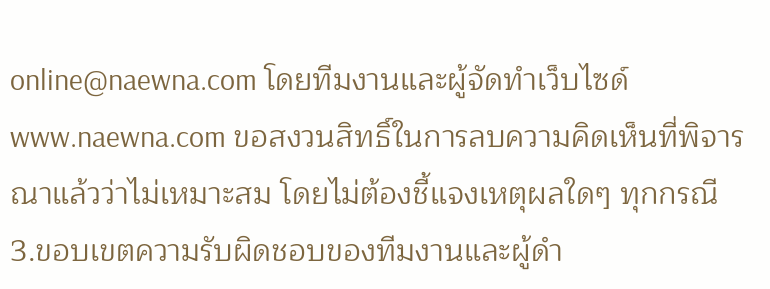online@naewna.com โดยทีมงานและผู้จัดทำเว็บไซด์ www.naewna.com ขอสงวนสิทธิ์ในการลบความคิดเห็นที่พิจารณาแล้วว่าไม่เหมาะสม โดยไม่ต้องชี้แจงเหตุผลใดๆ ทุกกรณี
3.ขอบเขตความรับผิดชอบของทีมงานและผู้ดำ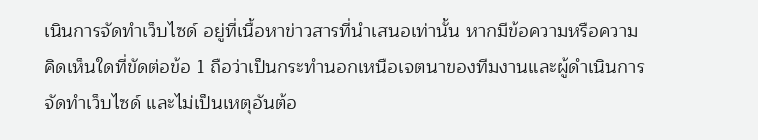เนินการจัดทำเว็บไซด์ อยู่ที่เนื้อหาข่าวสารที่นำเสนอเท่านั้น หากมีข้อความหรือความคิดเห็นใดที่ขัดต่อข้อ 1 ถือว่าเป็นกระทำนอกเหนือเจตนาของทีมงานและผู้ดำเนินการจัดทำเว็บไซด์ และไม่เป็นเหตุอันต้อ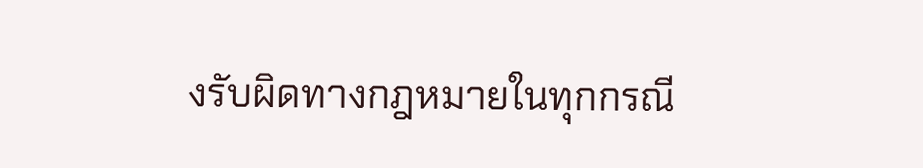งรับผิดทางกฎหมายในทุกกรณี